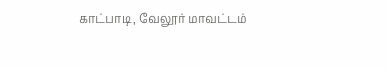காட்பாடி, வேலூர் மாவட்டம்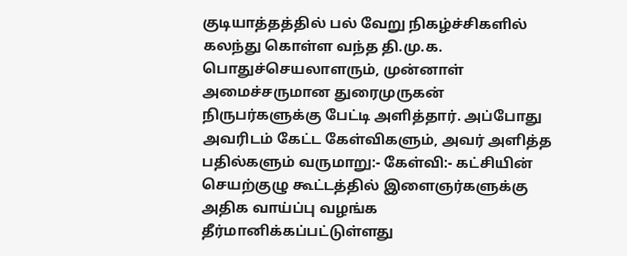குடியாத்தத்தில் பல் வேறு நிகழ்ச்சிகளில் கலந்து கொள்ள வந்த தி.மு.க. பொதுச்செயலாளரும், முன்னாள் அமைச்சருமான துரைமுருகன் நிருபர்களுக்கு பேட்டி அளித்தார். அப்போது அவரிடம் கேட்ட கேள்விகளும், அவர் அளித்த பதில்களும் வருமாறு:- கேள்வி:- கட்சியின் செயற்குழு கூட்டத்தில் இளைஞர்களுக்கு அதிக வாய்ப்பு வழங்க தீர்மானிக்கப்பட்டுள்ளது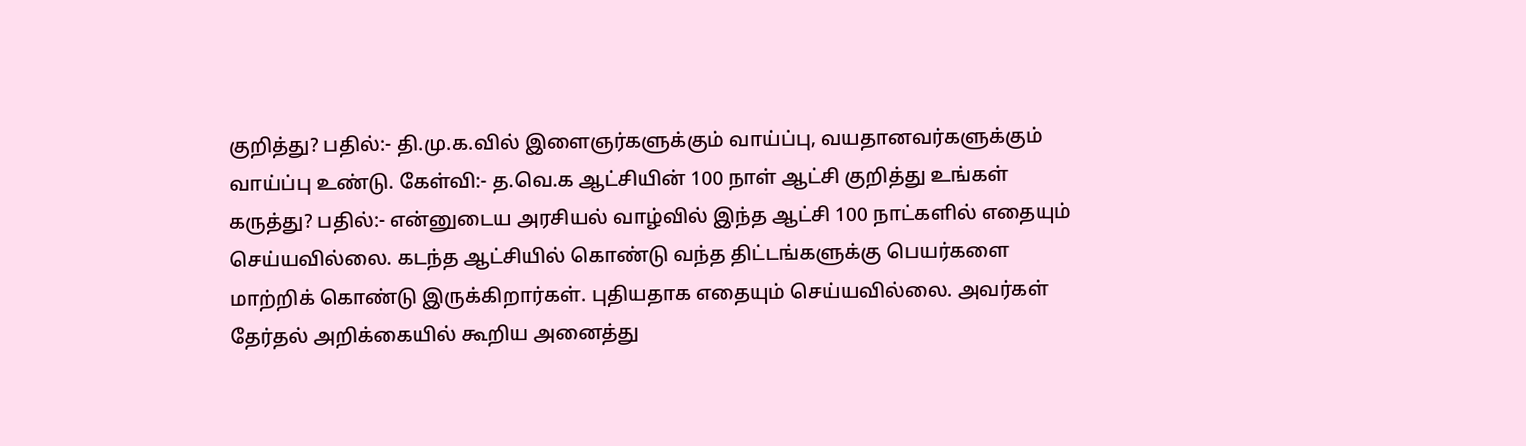குறித்து? பதில்:- தி.மு.க.வில் இளைஞர்களுக்கும் வாய்ப்பு, வயதானவர்களுக்கும் வாய்ப்பு உண்டு. கேள்வி:- த.வெ.க ஆட்சியின் 100 நாள் ஆட்சி குறித்து உங்கள் கருத்து? பதில்:- என்னுடைய அரசியல் வாழ்வில் இந்த ஆட்சி 100 நாட்களில் எதையும் செய்யவில்லை. கடந்த ஆட்சியில் கொண்டு வந்த திட்டங்களுக்கு பெயர்களை மாற்றிக் கொண்டு இருக்கிறார்கள். புதியதாக எதையும் செய்யவில்லை. அவர்கள் தேர்தல் அறிக்கையில் கூறிய அனைத்து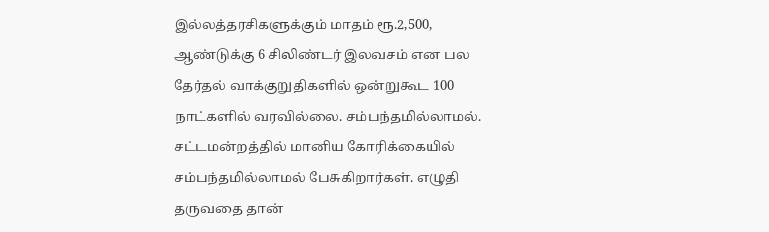இல்லத்தரசிகளுக்கும் மாதம் ரூ.2,500, ஆண்டுக்கு 6 சிலிண்டர் இலவசம் என பல தேர்தல் வாக்குறுதிகளில் ஒன்றுகூட 100 நாட்களில் வரவில்லை. சம்பந்தமில்லாமல். சட்டமன்றத்தில் மானிய கோரிக்கையில் சம்பந்தமில்லாமல் பேசுகிறார்கள். எழுதி தருவதை தான்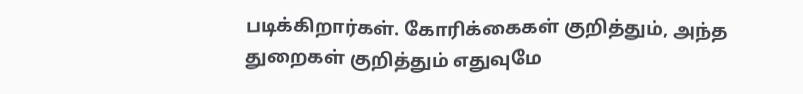படிக்கிறார்கள். கோரிக்கைகள் குறித்தும், அந்த துறைகள் குறித்தும் எதுவுமே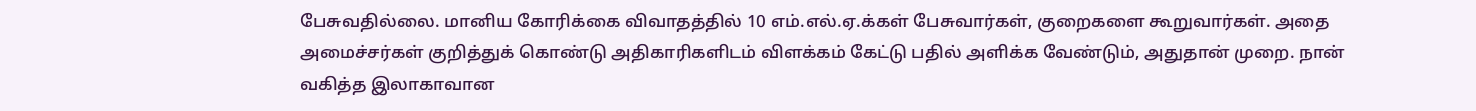பேசுவதில்லை. மானிய கோரிக்கை விவாதத்தில் 10 எம்.எல்.ஏ.க்கள் பேசுவார்கள், குறைகளை கூறுவார்கள். அதை அமைச்சர்கள் குறித்துக் கொண்டு அதிகாரிகளிடம் விளக்கம் கேட்டு பதில் அளிக்க வேண்டும், அதுதான் முறை. நான் வகித்த இலாகாவான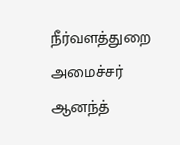நீர்வளத்துறை அமைச்சர் ஆனந்த்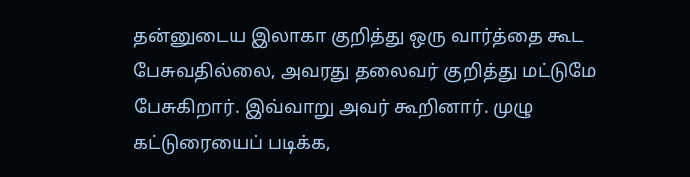தன்னுடைய இலாகா குறித்து ஒரு வார்த்தை கூட பேசுவதில்லை, அவரது தலைவர் குறித்து மட்டுமே பேசுகிறார். இவ்வாறு அவர் கூறினார். முழு கட்டுரையைப் படிக்க,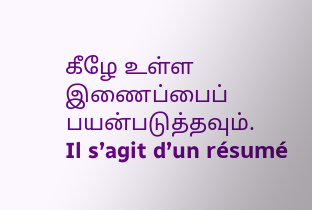கீழே உள்ள இணைப்பைப் பயன்படுத்தவும்.
Il s’agit d’un résumé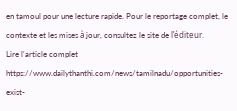en tamoul pour une lecture rapide. Pour le reportage complet, le contexte et les mises à jour, consultez le site de l’éditeur.
Lire l'article complet
https://www.dailythanthi.com/news/tamilnadu/opportunities-exist-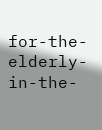for-the-elderly-in-the-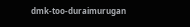dmk-too-duraimurugan